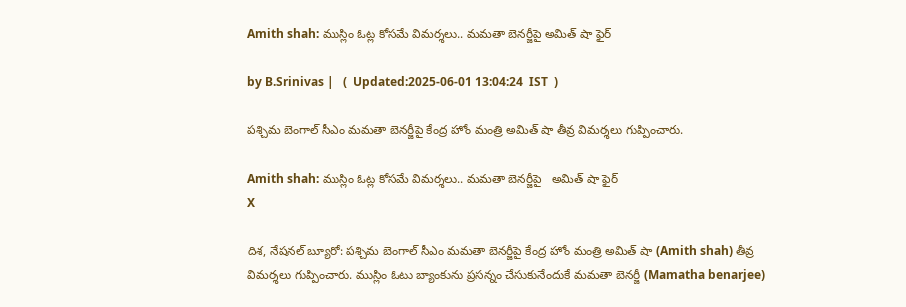Amith shah: ముస్లిం ఓట్ల కోసమే విమర్శలు.. మమతా బెనర్జీపై అమిత్ షా ఫైర్

by B.Srinivas |   (  Updated:2025-06-01 13:04:24  IST  )

పశ్చిమ బెంగాల్ సీఎం మమతా బెనర్జీపై కేంద్ర హోం మంత్రి అమిత్ షా తీవ్ర విమర్శలు గుప్పించారు.

Amith shah: ముస్లిం ఓట్ల కోసమే విమర్శలు.. మమతా బెనర్జీపై   అమిత్ షా ఫైర్
X

దిశ, నేషనల్ బ్యూరో: పశ్చిమ బెంగాల్ సీఎం మమతా బెనర్జీపై కేంద్ర హోం మంత్రి అమిత్ షా (Amith shah) తీవ్ర విమర్శలు గుప్పించారు. ముస్లిం ఓటు బ్యాంకును ప్రసన్నం చేసుకునేందుకే మమతా బెనర్జీ (Mamatha benarjee)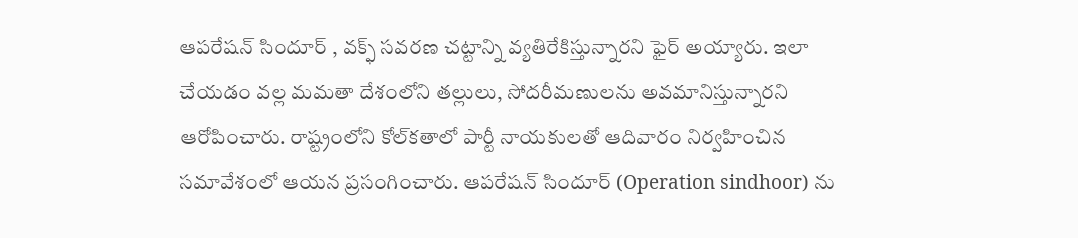ఆపరేషన్ సిందూర్ , వక్ఫ్ సవరణ చట్టాన్ని వ్యతిరేకిస్తున్నారని ఫైర్ అయ్యారు. ఇలా చేయడం వల్ల మమతా దేశంలోని తల్లులు, సోదరీమణులను అవమానిస్తున్నారని ఆరోపించారు. రాష్ట్రంలోని కోల్‌కతాలో పార్టీ నాయకులతో ఆదివారం నిర్వహించిన సమావేశంలో ఆయన ప్రసంగించారు. ఆపరేషన్ సిందూర్ (Operation sindhoor) ను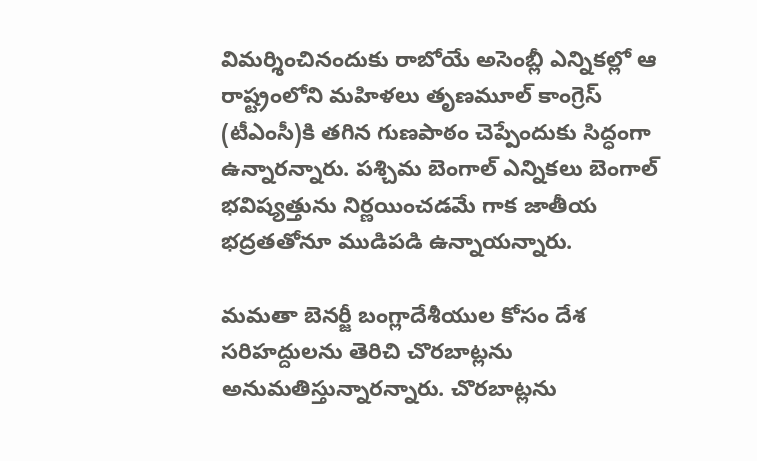విమర్శించినందుకు రాబోయే అసెంబ్లీ ఎన్నికల్లో ఆ రాష్ట్రంలోని మహిళలు తృణమూల్ కాంగ్రెస్ (టీఎంసీ)కి తగిన గుణపాఠం చెప్పేందుకు సిద్ధంగా ఉన్నారన్నారు. పశ్చిమ బెంగాల్ ఎన్నికలు బెంగాల్ భవిష్యత్తును నిర్ణయించడమే గాక జాతీయ భద్రతతోనూ ముడిపడి ఉన్నాయన్నారు.

మమతా బెనర్జీ బంగ్లాదేశీయుల కోసం దేశ సరిహద్దులను తెరిచి చొరబాట్లను అనుమతిస్తున్నారన్నారు. చొరబాట్లను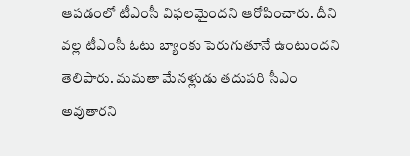ఆపడంలో టీఎంసీ విఫలమైందని ఆరోపించారు. దీని వల్ల టీఎంసీ ఓటు బ్యాంకు పెరుగుతూనే ఉంటుందని తెలిపారు. మమతా మేనళ్లుడు తదుపరి సీఎం అవుతారని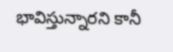భావిస్తున్నారని కానీ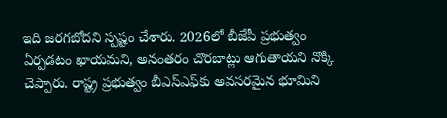ఇది జరగబోదని స్పష్టం చేశారు. 2026లో బీజేపీ ప్రభుత్వం ఏర్పడటం ఖాయమని, అనంతరం చొరబాట్లు ఆగుతాయని నొక్కి చెప్పారు. రాష్ట్ర ప్రభుత్వం బీఎస్ఎఫ్‌కు అవసరమైన భూమిని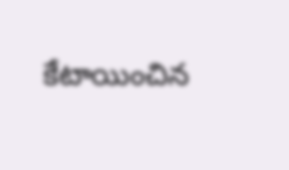కేటాయించిన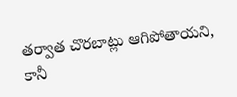తర్వాత చొరబాట్లు ఆగిపోతాయని, కానీ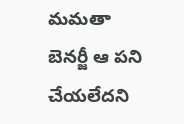మమతా బెనర్జీ ఆ పని చేయలేదని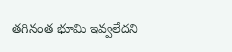తగినంత భూమి ఇవ్వలేదని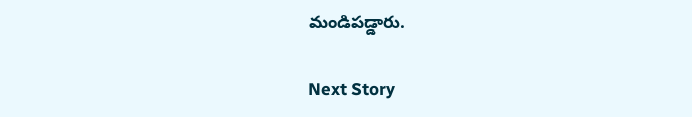మండిపడ్డారు.

Next Story